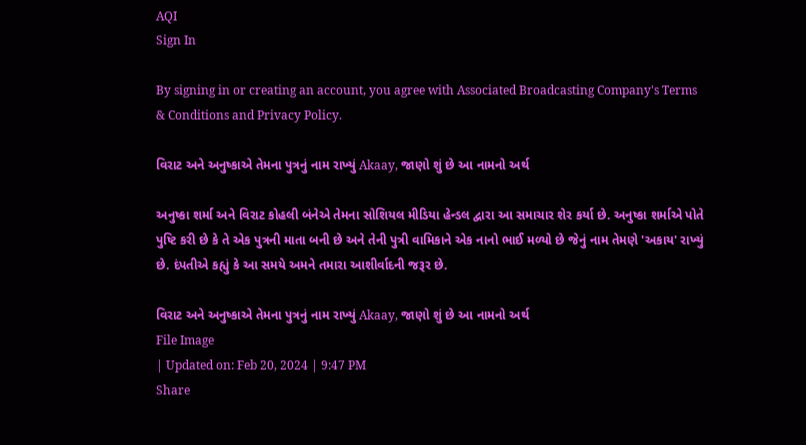AQI
Sign In

By signing in or creating an account, you agree with Associated Broadcasting Company's Terms & Conditions and Privacy Policy.

વિરાટ અને અનુષ્કાએ તેમના પુત્રનું નામ રાખ્યું Akaay, જાણો શું છે આ નામનો અર્થ

અનુષ્કા શર્મા અને વિરાટ કોહલી બંનેએ તેમના સોશિયલ મીડિયા હેન્ડલ દ્વારા આ સમાચાર શેર કર્યા છે. અનુષ્કા શર્માએ પોતે પુષ્ટિ કરી છે કે તે એક પુત્રની માતા બની છે અને તેની પુત્રી વામિકાને એક નાનો ભાઈ મળ્યો છે જેનું નામ તેમણે 'અકાય' રાખ્યું છે. દંપતીએ કહ્યું કે આ સમયે અમને તમારા આશીર્વાદની જરૂર છે.

વિરાટ અને અનુષ્કાએ તેમના પુત્રનું નામ રાખ્યું Akaay, જાણો શું છે આ નામનો અર્થ
File Image
| Updated on: Feb 20, 2024 | 9:47 PM
Share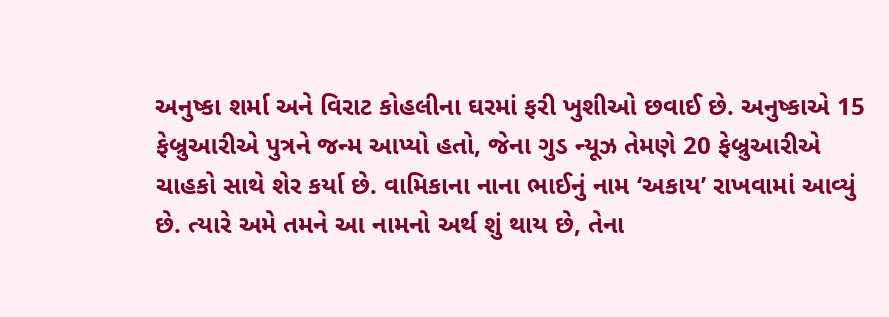અનુષ્કા શર્મા અને વિરાટ કોહલીના ઘરમાં ફરી ખુશીઓ છવાઈ છે. અનુષ્કાએ 15 ફેબ્રુઆરીએ પુત્રને જન્મ આપ્યો હતો, જેના ગુડ ન્યૂઝ તેમણે 20 ફેબ્રુઆરીએ ચાહકો સાથે શેર કર્યા છે. વામિકાના નાના ભાઈનું નામ ‘અકાય’ રાખવામાં આવ્યું છે. ત્યારે અમે તમને આ નામનો અર્થ શું થાય છે, તેના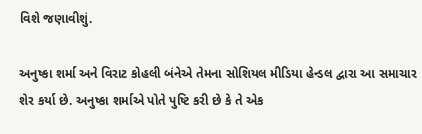વિશે જણાવીશું.

અનુષ્કા શર્મા અને વિરાટ કોહલી બંનેએ તેમના સોશિયલ મીડિયા હેન્ડલ દ્વારા આ સમાચાર શેર કર્યા છે. અનુષ્કા શર્માએ પોતે પુષ્ટિ કરી છે કે તે એક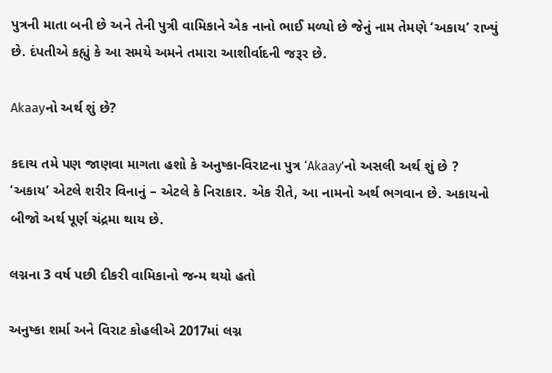પુત્રની માતા બની છે અને તેની પુત્રી વામિકાને એક નાનો ભાઈ મળ્યો છે જેનું નામ તેમણે ‘અકાય’ રાખ્યું છે. દંપતીએ કહ્યું કે આ સમયે અમને તમારા આશીર્વાદની જરૂર છે.

Akaayનો અર્થ શું છે?

કદાચ તમે પણ જાણવા માગતા હશો કે અનુષ્કા-વિરાટના પુત્ર ‘Akaay’નો અસલી અર્થ શું છે ? ‘અકાય’ એટલે શરીર વિનાનું – એટલે કે નિરાકાર. એક રીતે, આ નામનો અર્થ ભગવાન છે. અકાયનો બીજો અર્થ પૂર્ણ ચંદ્રમા થાય છે.

લગ્નના 3 વર્ષ પછી દીકરી વામિકાનો જન્મ થયો હતો

અનુષ્કા શર્મા અને વિરાટ કોહલીએ 2017માં લગ્ન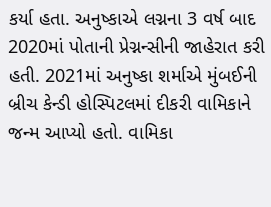કર્યા હતા. અનુષ્કાએ લગ્નના 3 વર્ષ બાદ 2020માં પોતાની પ્રેગ્નન્સીની જાહેરાત કરી હતી. 2021માં અનુષ્કા શર્માએ મુંબઈની બ્રીચ કેન્ડી હોસ્પિટલમાં દીકરી વામિકાને જન્મ આપ્યો હતો. વામિકા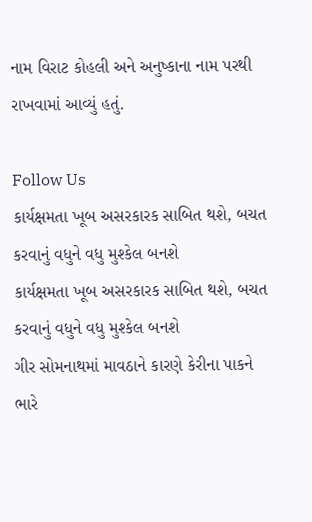નામ વિરાટ કોહલી અને અનુષ્કાના નામ પરથી રાખવામાં આવ્યું હતું.

Follow Us
કાર્યક્ષમતા ખૂબ અસરકારક સાબિત થશે, બચત કરવાનું વધુને વધુ મુશ્કેલ બનશે
કાર્યક્ષમતા ખૂબ અસરકારક સાબિત થશે, બચત કરવાનું વધુને વધુ મુશ્કેલ બનશે
ગીર સોમનાથમાં માવઠાને કારણે કેરીના પાકને ભારે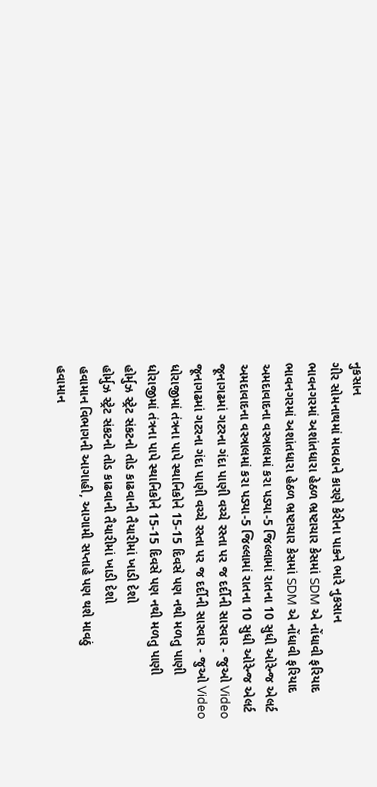નુકસાન
ગીર સોમનાથમાં માવઠાને કારણે કેરીના પાકને ભારે નુકસાન
ભાવનગરમાં અશાંતધારા હેઠળ ભ્રષ્ટાચાર કેસમાં SDM એ નોંધાવી ફરિયાદ
ભાવનગરમાં અશાંતધારા હેઠળ ભ્રષ્ટાચાર કેસમાં SDM એ નોંધાવી ફરિયાદ
અમદાવાદના વસ્ત્રાલમાં કરા પડ્યા-5 જિલ્લામાં રાતના 10 સુધી ઓરેન્જ એલર્ટ
અમદાવાદના વસ્ત્રાલમાં કરા પડ્યા-5 જિલ્લામાં રાતના 10 સુધી ઓરેન્જ એલર્ટ
જૂનાગઢમાં ગટરના ગંદા પાણી વચ્ચે રસ્તા પર જ દર્દીની સારવાર - જુઓ Video
જૂનાગઢમાં ગટરના ગંદા પાણી વચ્ચે રસ્તા પર જ દર્દીની સારવાર - જુઓ Video
ધોરાજીમાં તંત્રના પાપે સ્થાનિકોને 15-15 દિવસે પણ નથી મળતુ પાણી
ધોરાજીમાં તંત્રના પાપે સ્થાનિકોને 15-15 દિવસે પણ નથી મળતુ પાણી
હોર્મુઝ સ્ટ્રેટ સંકટનો તોડ કાઢવાની તૈયારીમાં ખાડી દેશો
હોર્મુઝ સ્ટ્રેટ સંકટનો તોડ કાઢવાની તૈયારીમાં ખાડી દેશો
હવામાન વિભાગની આગાહી, આગામી સપ્તાહે પણ થશે માવઠું
હવામાન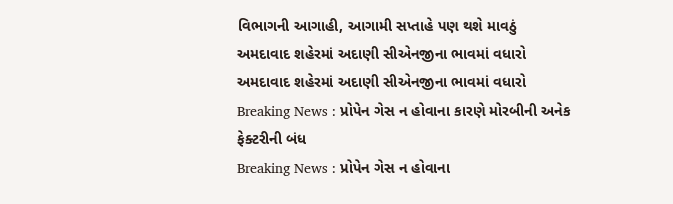વિભાગની આગાહી, આગામી સપ્તાહે પણ થશે માવઠું
અમદાવાદ શહેરમાં અદાણી સીએનજીના ભાવમાં વધારો
અમદાવાદ શહેરમાં અદાણી સીએનજીના ભાવમાં વધારો
Breaking News : પ્રોપેન ગેસ ન હોવાના કારણે મોરબીની અનેક ફેક્ટરીની બંધ
Breaking News : પ્રોપેન ગેસ ન હોવાના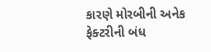કારણે મોરબીની અનેક ફેક્ટરીની બંધ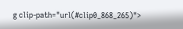g clip-path="url(#clip0_868_265)">